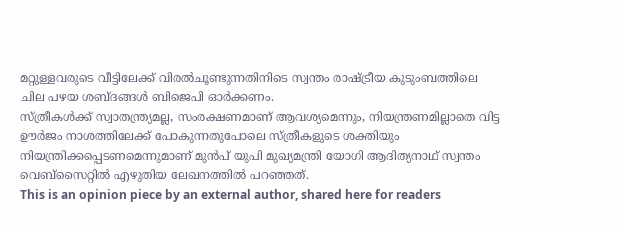മറ്റുള്ളവരുടെ വീട്ടിലേക്ക് വിരൽചൂണ്ടുന്നതിനിടെ സ്വന്തം രാഷ്ട്രീയ കുടുംബത്തിലെ ചില പഴയ ശബ്ദങ്ങൾ ബിജെപി ഓർക്കണം.
സ്ത്രീകൾക്ക് സ്വാതന്ത്ര്യമല്ല, സംരക്ഷണമാണ് ആവശ്യമെന്നും, നിയന്ത്രണമില്ലാതെ വിട്ട ഊർജം നാശത്തിലേക്ക് പോകുന്നതുപോലെ സ്ത്രീകളുടെ ശക്തിയും നിയന്ത്രിക്കപ്പെടണമെന്നുമാണ് മുൻപ് യുപി മുഖ്യമന്ത്രി യോഗി ആദിത്യനാഥ് സ്വന്തം വെബ്സൈറ്റിൽ എഴുതിയ ലേഖനത്തിൽ പറഞ്ഞത്.
This is an opinion piece by an external author, shared here for readers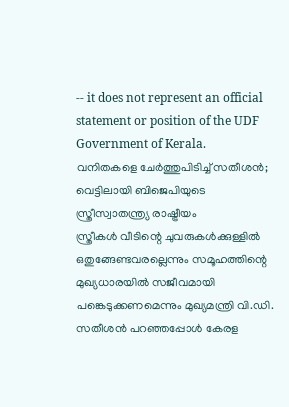-- it does not represent an official statement or position of the UDF Government of Kerala.
വനിതകളെ ചേർത്തുപിടിച്ച് സതീശൻ; വെട്ടിലായി ബിജെപിയുടെ സ്ത്രീസ്വാതന്ത്ര്യ രാഷ്ട്രീയം
സ്ത്രീകൾ വീടിന്റെ ചുവരുകൾക്കുള്ളിൽ ഒതുങ്ങേണ്ടവരല്ലെന്നും സമൂഹത്തിന്റെ മുഖ്യധാരയിൽ സജീവമായി പങ്കെടുക്കണമെന്നും മുഖ്യമന്ത്രി വി.ഡി. സതീശൻ പറഞ്ഞപ്പോൾ കേരള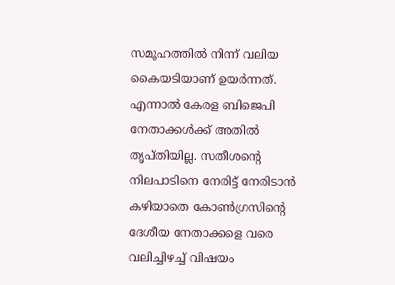സമൂഹത്തിൽ നിന്ന് വലിയ കൈയടിയാണ് ഉയർന്നത്. എന്നാൽ കേരള ബിജെപി നേതാക്കൾക്ക് അതിൽ തൃപ്തിയില്ല. സതീശന്റെ നിലപാടിനെ നേരിട്ട് നേരിടാൻ കഴിയാതെ കോൺഗ്രസിന്റെ ദേശീയ നേതാക്കളെ വരെ വലിച്ചിഴച്ച് വിഷയം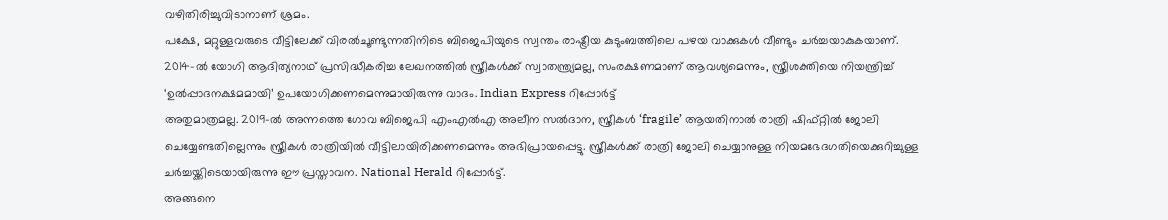വഴിതിരിച്ചുവിടാനാണ് ശ്രമം.
പക്ഷേ, മറ്റുള്ളവരുടെ വീട്ടിലേക്ക് വിരൽചൂണ്ടുന്നതിനിടെ ബിജെപിയുടെ സ്വന്തം രാഷ്ട്രീയ കുടുംബത്തിലെ പഴയ വാക്കുകൾ വീണ്ടും ചർച്ചയാകുകയാണ്.
2014-ൽ യോഗി ആദിത്യനാഥ് പ്രസിദ്ധീകരിച്ച ലേഖനത്തിൽ സ്ത്രീകൾക്ക് സ്വാതന്ത്ര്യമല്ല, സംരക്ഷണമാണ് ആവശ്യമെന്നും, സ്ത്രീശക്തിയെ നിയന്ത്രിച്ച് ‘ഉൽപ്പാദനക്ഷമമായി’ ഉപയോഗിക്കണമെന്നുമായിരുന്നു വാദം. Indian Express റിപ്പോർട്ട്
അതുമാത്രമല്ല. 2019-ൽ അന്നത്തെ ഗോവ ബിജെപി എംഎൽഎ അലീന സൽദാന, സ്ത്രീകൾ ‘fragile’ ആയതിനാൽ രാത്രി ഷിഫ്റ്റിൽ ജോലി ചെയ്യേണ്ടതില്ലെന്നും സ്ത്രീകൾ രാത്രിയിൽ വീട്ടിലായിരിക്കണമെന്നും അഭിപ്രായപ്പെട്ടു. സ്ത്രീകൾക്ക് രാത്രി ജോലി ചെയ്യാനുള്ള നിയമഭേദഗതിയെക്കുറിച്ചുള്ള ചർച്ചയ്ക്കിടെയായിരുന്നു ഈ പ്രസ്താവന. National Herald റിപ്പോർട്ട്.
അങ്ങനെ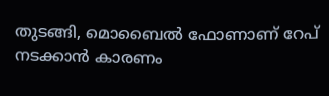തുടങ്ങി, മൊബൈൽ ഫോണാണ് റേപ് നടക്കാൻ കാരണം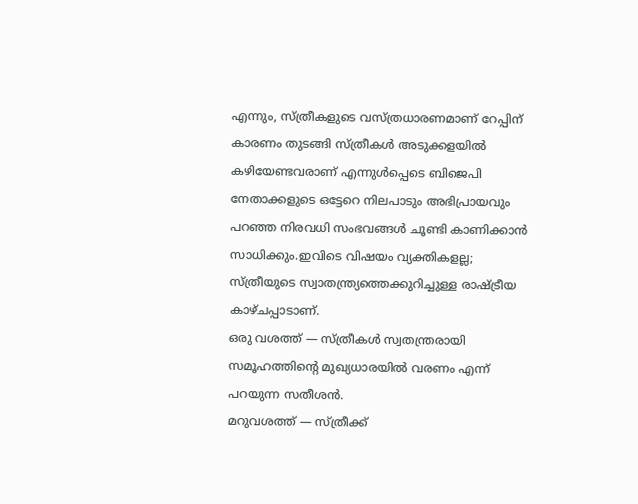എന്നും, സ്ത്രീകളുടെ വസ്ത്രധാരണമാണ് റേപ്പിന് കാരണം തുടങ്ങി സ്ത്രീകൾ അടുക്കളയിൽ കഴിയേണ്ടവരാണ് എന്നുൾപ്പെടെ ബിജെപി നേതാക്കളുടെ ഒട്ടേറെ നിലപാടും അഭിപ്രായവും പറഞ്ഞ നിരവധി സംഭവങ്ങൾ ചൂണ്ടി കാണിക്കാൻ സാധിക്കും.ഇവിടെ വിഷയം വ്യക്തികളല്ല; സ്ത്രീയുടെ സ്വാതന്ത്ര്യത്തെക്കുറിച്ചുള്ള രാഷ്ട്രീയ കാഴ്ചപ്പാടാണ്.
ഒരു വശത്ത് — സ്ത്രീകൾ സ്വതന്ത്രരായി സമൂഹത്തിന്റെ മുഖ്യധാരയിൽ വരണം എന്ന് പറയുന്ന സതീശൻ.
മറുവശത്ത് — സ്ത്രീക്ക്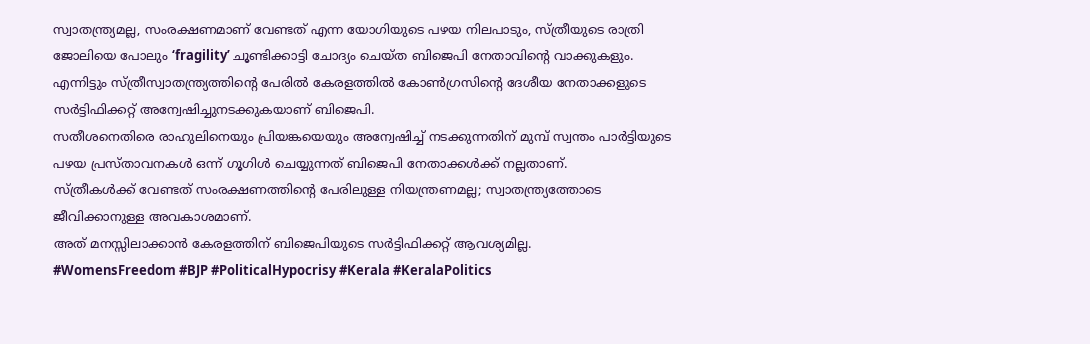സ്വാതന്ത്ര്യമല്ല, സംരക്ഷണമാണ് വേണ്ടത് എന്ന യോഗിയുടെ പഴയ നിലപാടും, സ്ത്രീയുടെ രാത്രി ജോലിയെ പോലും ‘fragility’ ചൂണ്ടിക്കാട്ടി ചോദ്യം ചെയ്ത ബിജെപി നേതാവിന്റെ വാക്കുകളും.
എന്നിട്ടും സ്ത്രീസ്വാതന്ത്ര്യത്തിന്റെ പേരിൽ കേരളത്തിൽ കോൺഗ്രസിന്റെ ദേശീയ നേതാക്കളുടെ സർട്ടിഫിക്കറ്റ് അന്വേഷിച്ചുനടക്കുകയാണ് ബിജെപി.
സതീശനെതിരെ രാഹുലിനെയും പ്രിയങ്കയെയും അന്വേഷിച്ച് നടക്കുന്നതിന് മുമ്പ് സ്വന്തം പാർട്ടിയുടെ പഴയ പ്രസ്താവനകൾ ഒന്ന് ഗൂഗിൾ ചെയ്യുന്നത് ബിജെപി നേതാക്കൾക്ക് നല്ലതാണ്.
സ്ത്രീകൾക്ക് വേണ്ടത് സംരക്ഷണത്തിന്റെ പേരിലുള്ള നിയന്ത്രണമല്ല; സ്വാതന്ത്ര്യത്തോടെ ജീവിക്കാനുള്ള അവകാശമാണ്.
അത് മനസ്സിലാക്കാൻ കേരളത്തിന് ബിജെപിയുടെ സർട്ടിഫിക്കറ്റ് ആവശ്യമില്ല.
#WomensFreedom #BJP #PoliticalHypocrisy #Kerala #KeralaPolitics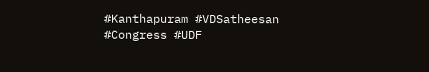#Kanthapuram #VDSatheesan #Congress #UDF